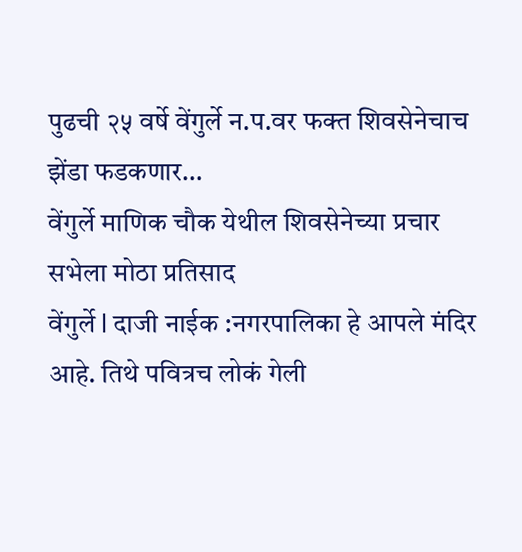पुढची २५ वर्षे वेंगुर्ले न.प.वर फक्त शिवसेनेचाच झेंडा फडकणार…
वेंगुर्ले माणिक चौक येथील शिवसेनेच्या प्रचार सभेला मोठा प्रतिसाद
वेंगुर्ले l दाजी नाईक :नगरपालिका हे आपले मंदिर आहे. तिथे पवित्रच लोकं गेली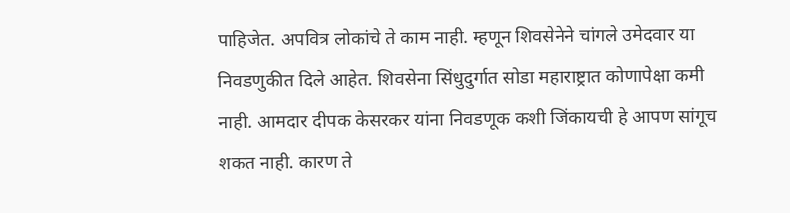पाहिजेत. अपवित्र लोकांचे ते काम नाही. म्हणून शिवसेनेने चांगले उमेदवार या निवडणुकीत दिले आहेत. शिवसेना सिंधुदुर्गात सोडा महाराष्ट्रात कोणापेक्षा कमी नाही. आमदार दीपक केसरकर यांना निवडणूक कशी जिंकायची हे आपण सांगूच शकत नाही. कारण ते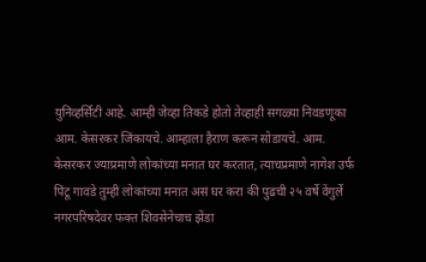युनिव्हर्सिटी आहे. आम्ही जेव्हा तिकडे होतो तेव्हाही सगळ्या निवडणूका आम. केसरकर जिंकायचे. आम्हाला हैराण करून सोडायचे. आम. केसरकर ज्याप्रमाणे लोकांच्या मनात घर करतात, त्याचप्रमाणे नागेश उर्फ पिंटू गावडे तुम्ही लोकांच्या मनात असं घर करा की पुढची २५ वर्षे वेंगुर्ले नगरपरिषदेवर फक्त शिवसेनेचाच झेंडा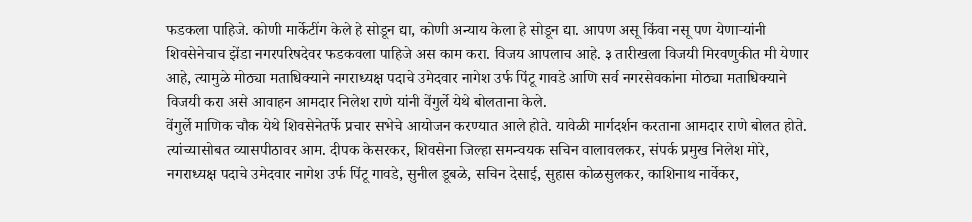फडकला पाहिजे. कोणी मार्केटींग केले हे सोडून द्या, कोणी अन्याय केला हे सोडून द्या. आपण असू किंवा नसू पण येणाऱ्यांनी शिवसेनेचाच झेंडा नगरपरिषदेवर फडकवला पाहिजे अस काम करा. विजय आपलाच आहे. ३ तारीखला विजयी मिरवणुकीत मी येणार आहे, त्यामुळे मोठ्या मताधिक्याने नगराध्यक्ष पदाचे उमेदवार नागेश उर्फ पिंटू गावडे आणि सर्व नगरसेवकांना मोठ्या मताधिक्याने विजयी करा असे आवाहन आमदार निलेश राणे यांनी वेंगुर्ले येथे बोलताना केले.
वेंगुर्ले माणिक चौक येथे शिवसेनेतर्फे प्रचार सभेचे आयोजन करण्यात आले होते. यावेळी मार्गदर्शन करताना आमदार राणे बोलत होते. त्यांच्यासोबत व्यासपीठावर आम. दीपक केसरकर, शिवसेना जिल्हा समन्वयक सचिन वालावलकर, संपर्क प्रमुख निलेश मोरे, नगराध्यक्ष पदाचे उमेदवार नागेश उर्फ पिंटू गावडे, सुनील डूबळे, सचिन देसाई, सुहास कोळसुलकर, काशिनाथ नार्वेकर,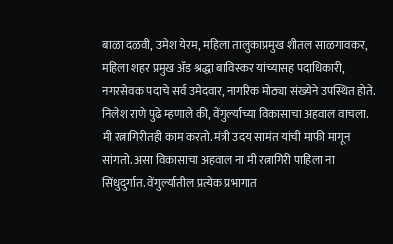बाळा दळवी, उमेश येरम, महिला तालुकाप्रमुख शीतल साळगावकर, महिला शहर प्रमुख ॲड श्रद्धा बाविस्कर यांच्यासह पदाधिकारी, नगरसेवक पदाचे सर्व उमेदवार, नागरिक मोठ्या संख्येने उपस्थित होते.
निलेश राणे पुढे म्हणाले की, वेंगुर्ल्याच्या विकासाचा अहवाल वाचला. मी रत्नागिरीतही काम करतो. मंत्री उदय सामंत यांची माफी मागून सांगतो. असा विकासाचा अहवाल ना मी रत्नागिरी पाहिला ना सिंधुदुर्गात. वेंगुर्ल्यातील प्रत्येक प्रभागात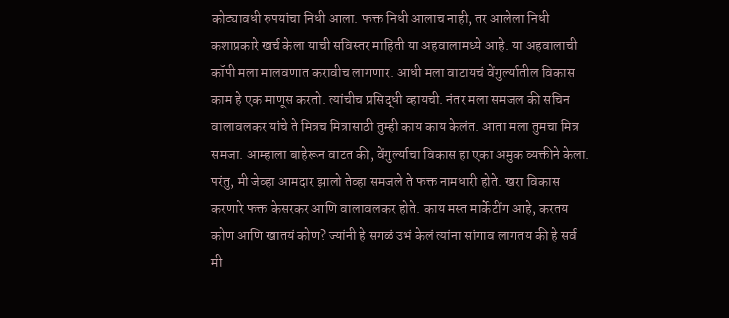कोट्यावधी रुपयांचा निधी आला. फक्त निधी आलाच नाही, तर आलेला निधी कशाप्रकारे खर्च केला याची सविस्तर माहिती या अहवालामध्ये आहे. या अहवालाची कॉपी मला मालवणात करावीच लागणार. आधी मला वाटायचं वेंगुर्ल्यातील विकास काम हे एक माणूस करतो. त्यांचीच प्रसिद्धी व्हायची. नंतर मला समजल की सचिन वालावलकर यांचे ते मित्रच मित्रासाठी तुम्ही काय काय केलंत. आता मला तुमचा मित्र समजा. आम्हाला बाहेरून वाटत की, वेंगुर्ल्याचा विकास हा एका अमुक व्यक्तीने केला. परंतु, मी जेव्हा आमदार झालो तेव्हा समजले ते फक्त नामधारी होते. खरा विकास करणारे फक्त केसरकर आणि वालावलकर होते. काय मस्त मार्केटींग आहे, करतय कोण आणि खातयं कोण? ज्यांनी हे सगळं उभं केलं त्यांना सांगाव लागतय की हे सर्व मी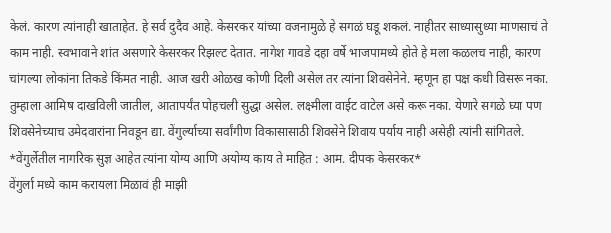केलं. कारण त्यांनाही खाताहेत. हे सर्व दुदैव आहे. केसरकर यांच्या वजनामुळे हे सगळं घडू शकलं. नाहीतर साध्यासुध्या माणसाचं ते काम नाही. स्वभावाने शांत असणारे केसरकर रिझल्ट देतात. नागेश गावडे दहा वर्षे भाजपामध्ये होते हे मला कळलच नाही, कारण चांगल्या लोकांना तिकडे किंमत नाही. आज खरी ओळख कोणी दिली असेल तर त्यांना शिवसेनेने. म्हणून हा पक्ष कधी विसरू नका. तुम्हाला आमिष दाखविली जातील, आतापर्यंत पोहचली सुद्धा असेल. लक्ष्मीला वाईट वाटेल असे करू नका. येणारे सगळे घ्या पण शिवसेनेच्याच उमेदवारांना निवडून द्या. वेंगुर्ल्याच्या सर्वांगीण विकासासाठी शिवसेने शिवाय पर्याय नाही असेही त्यांनी सांगितले.
*वेंगुर्लेतील नागरिक सुज्ञ आहेत त्यांना योग्य आणि अयोग्य काय ते माहित : आम. दीपक केसरकर*
वेंगुर्ला मध्ये काम करायला मिळावं ही माझी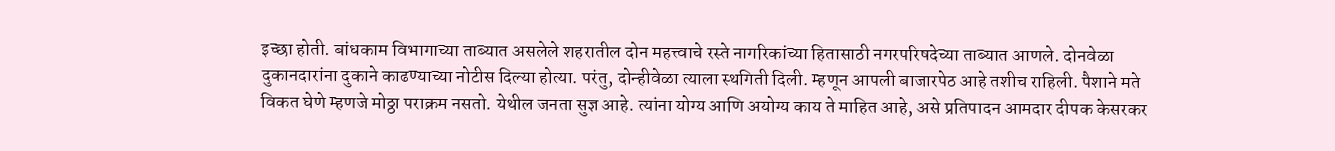इच्छा होती. बांधकाम विभागाच्या ताब्यात असलेले शहरातील दोन महत्त्वाचे रस्ते नागरिकांच्या हितासाठी नगरपरिषदेच्या ताब्यात आणले. दोनवेळा दुकानदारांना दुकाने काढण्याच्या नोटीस दिल्या होत्या. परंतु, दोन्हीवेळा त्याला स्थगिती दिली. म्हणून आपली बाजारपेठ आहे तशीच राहिली. पैशाने मते विकत घेणे म्हणजे मोठ्ठा पराक्रम नसतो. येथील जनता सुज्ञ आहे. त्यांना योग्य आणि अयोग्य काय ते माहित आहे, असे प्रतिपादन आमदार दीपक केसरकर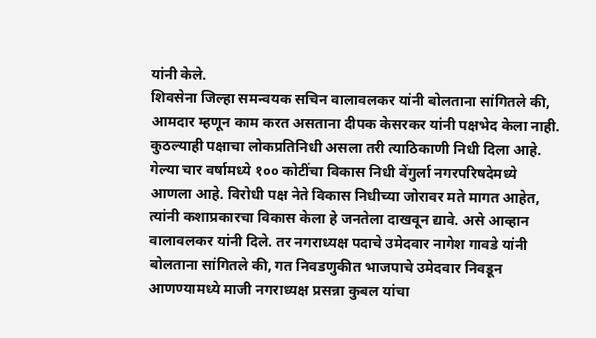यांनी केले.
शिवसेना जिल्हा समन्वयक सचिन वालावलकर यांनी बोलताना सांगितले की, आमदार म्हणून काम करत असताना दीपक केसरकर यांनी पक्षभेद केला नाही. कुठल्याही पक्षाचा लोकप्रतिनिधी असला तरी त्याठिकाणी निधी दिला आहे. गेल्या चार वर्षामध्ये १०० कोटींचा विकास निधी वेंगुर्ला नगरपरिषदेमध्ये आणला आहे. विरोधी पक्ष नेते विकास निधीच्या जोरावर मते मागत आहेत, त्यांनी कशाप्रकारचा विकास केला हे जनतेला दाखवून द्यावे. असे आव्हान वालावलकर यांनी दिले. तर नगराध्यक्ष पदाचे उमेदवार नागेश गावडे यांनी बोलताना सांगितले की, गत निवडणुकीत भाजपाचे उमेदवार निवडून आणण्यामध्ये माजी नगराध्यक्ष प्रसन्ना कुबल यांचा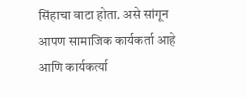सिंहाचा वाटा होता. असे सांगून आपण सामाजिक कार्यकर्ता आहे आणि कार्यकर्त्या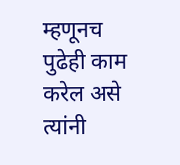म्हणूनच पुढेही काम करेल असे त्यांनी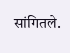सांगितले.